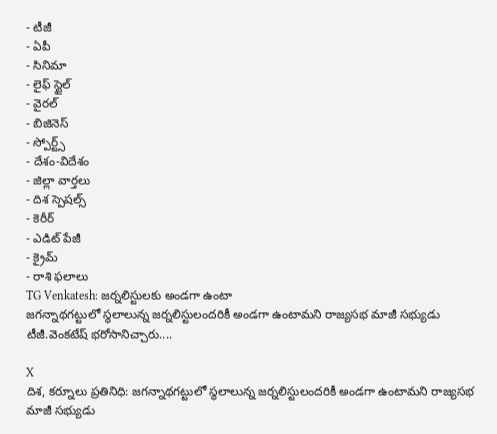- టీజీ
- ఏపీ
- సినిమా
- లైఫ్ స్టైల్
- వైరల్
- బిజినెస్
- స్పోర్ట్స్
- దేశం-విదేశం
- జిల్లా వార్తలు
- దిశ స్పెషల్స్
- కెరీర్
- ఎడిట్ పేజీ
- క్రైమ్
- రాశి ఫలాలు
TG Venkatesh: జర్నలిస్టులకు అండగా ఉంటా
జగన్నాథగట్టులో స్థలాలున్న జర్నలిస్టులందరికీ అండగా ఉంటామని రాజ్యసభ మాజీ సభ్యుడు టీజీ.వెంకటేష్ భరోసానిచ్చారు....

X
దిశ, కర్నూలు ప్రతినిధి: జగన్నాథగట్టులో స్థలాలున్న జర్నలిస్టులందరికీ అండగా ఉంటామని రాజ్యసభ మాజీ సభ్యుడు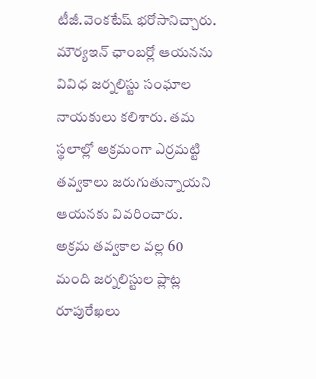టీజీ.వెంకటేష్ భరోసానిచ్చారు. మౌర్యఇన్ ఛాంబర్లో ఆయనను వివిధ జర్నలిస్టు సంఘాల నాయకులు కలిశారు. తమ స్థలాల్లో అక్రమంగా ఎర్రమట్టి తవ్వకాలు జరుగుతున్నాయని ఆయనకు వివరించారు. అక్రమ తవ్వకాల వల్ల 60 మంది జర్నలిస్టుల ప్లాట్ల రూపురేఖలు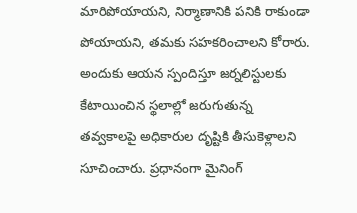మారిపోయాయని, నిర్మాణానికి పనికి రాకుండా పోయాయని, తమకు సహకరించాలని కోరారు.
అందుకు ఆయన స్పందిస్తూ జర్నలిస్టులకు కేటాయించిన స్థలాల్లో జరుగుతున్న తవ్వకాలపై అధికారుల దృష్టికి తీసుకెళ్లాలని సూచించారు. ప్రధానంగా మైనింగ్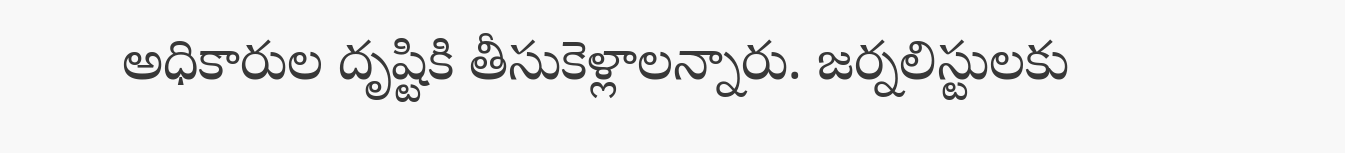అధికారుల దృష్టికి తీసుకెళ్లాలన్నారు. జర్నలిస్టులకు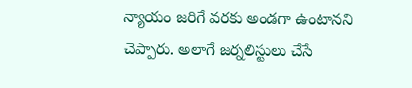న్యాయం జరిగే వరకు అండగా ఉంటానని చెప్పారు. అలాగే జర్నలిస్టులు చేసే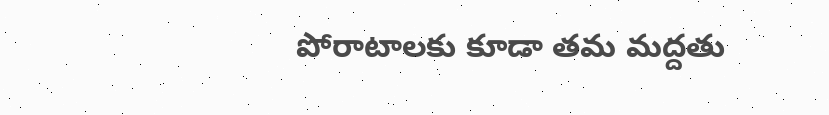పోరాటాలకు కూడా తమ మద్దతు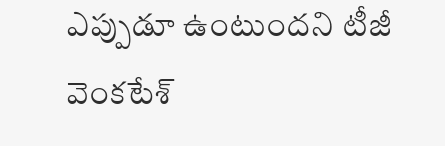ఎప్పుడూ ఉంటుందని టీజీ వెంకటేశ్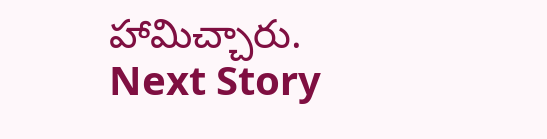హామిచ్చారు.
Next Story